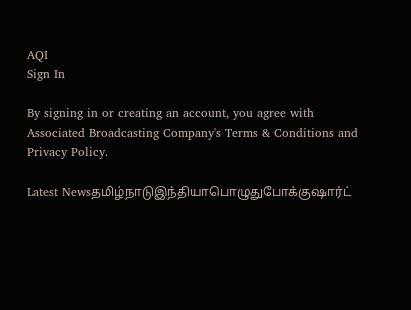AQI
Sign In

By signing in or creating an account, you agree with Associated Broadcasting Company's Terms & Conditions and Privacy Policy.

Latest Newsதமிழ்நாடுஇந்தியாபொழுதுபோக்குஷார்ட்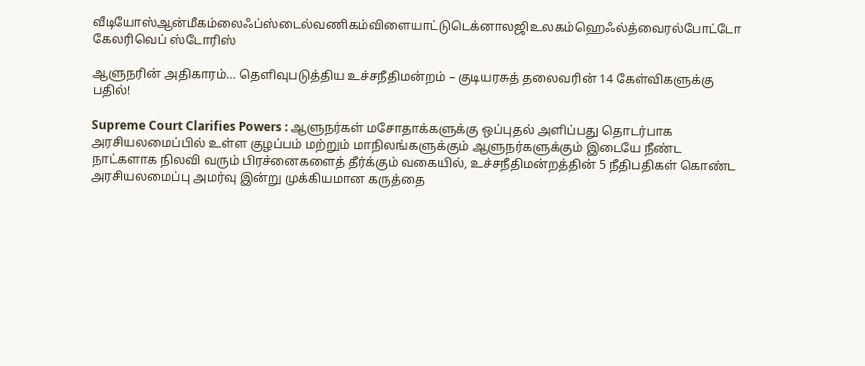வீடியோஸ்ஆன்மீகம்லைஃப்ஸ்டைல்வணிகம்விளையாட்டுடெக்னாலஜிஉலகம்ஹெஃல்த்வைரல்போட்டோ கேலரிவெப் ஸ்டோரிஸ்

ஆளுநரின் அதிகாரம்… தெளிவுபடுத்திய உச்சநீதிமன்றம் – குடியரசுத் தலைவரின் 14 கேள்விகளுக்கு பதில்!

Supreme Court Clarifies Powers : ஆளுநர்கள் மசோதாக்களுக்கு ஒப்புதல் அளிப்பது தொடர்பாக அரசியலமைப்பில் உள்ள குழப்பம் மற்றும் மாநிலங்களுக்கும் ஆளுநர்களுக்கும் இடையே நீண்ட நாட்களாக நிலவி வரும் பிரச்னைகளைத் தீர்க்கும் வகையில், உச்சநீதிமன்றத்தின் 5 நீதிபதிகள் கொண்ட அரசியலமைப்பு அமர்வு இன்று முக்கியமான கருத்தை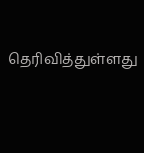தெரிவித்துள்ளது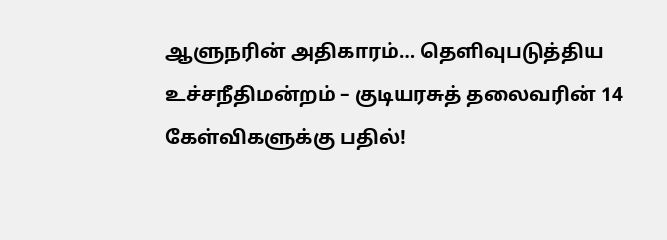ஆளுநரின் அதிகாரம்… தெளிவுபடுத்திய உச்சநீதிமன்றம் – குடியரசுத் தலைவரின் 14 கேள்விகளுக்கு பதில்!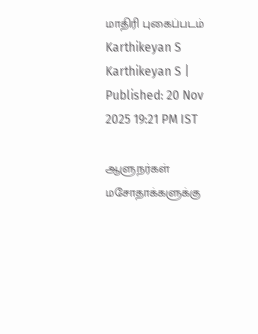மாதிரி புகைப்படம்
Karthikeyan S
Karthikeyan S | Published: 20 Nov 2025 19:21 PM IST

ஆளுநர்கள் மசோதாக்களுக்கு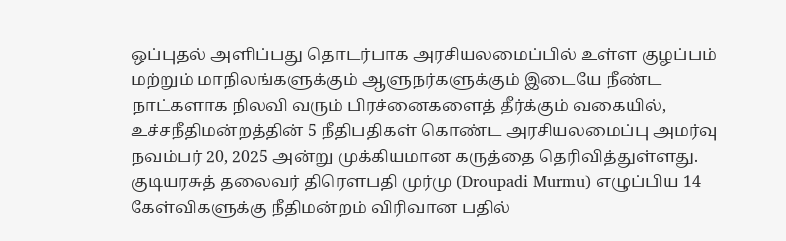ஒப்புதல் அளிப்பது தொடர்பாக அரசியலமைப்பில் உள்ள குழப்பம் மற்றும் மாநிலங்களுக்கும் ஆளுநர்களுக்கும் இடையே நீண்ட நாட்களாக நிலவி வரும் பிரச்னைகளைத் தீர்க்கும் வகையில், உச்சநீதிமன்றத்தின் 5 நீதிபதிகள் கொண்ட அரசியலமைப்பு அமர்வு நவம்பர் 20, 2025 அன்று முக்கியமான கருத்தை தெரிவித்துள்ளது. குடியரசுத் தலைவர் திரௌபதி முர்மு (Droupadi Murmu) எழுப்பிய 14 கேள்விகளுக்கு நீதிமன்றம் விரிவான பதில்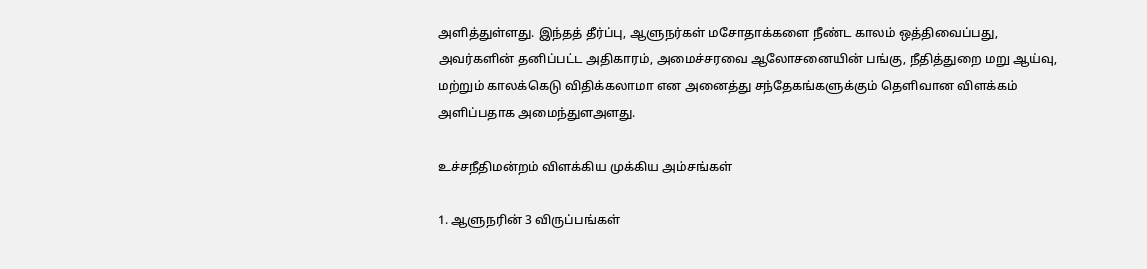அளித்துள்ளது. இந்தத் தீர்ப்பு, ஆளுநர்கள் மசோதாக்களை நீண்ட காலம் ஒத்திவைப்பது, அவர்களின் தனிப்பட்ட அதிகாரம், அமைச்சரவை ஆலோசனையின் பங்கு, நீதித்துறை மறு ஆய்வு, மற்றும் காலக்கெடு விதிக்கலாமா என அனைத்து சந்தேகங்களுக்கும் தெளிவான விளக்கம் அளிப்பதாக அமைந்துளஅளது.

உச்சநீதிமன்றம் விளக்கிய முக்கிய அம்சங்கள்

1. ஆளுநரின் 3 விருப்பங்கள்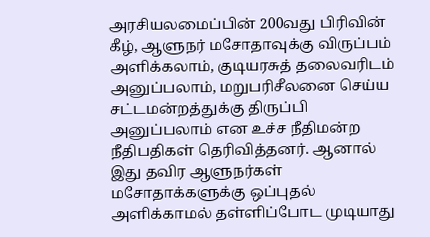அரசியலமைப்பின் 200வது பிரிவின் கீழ், ஆளுநர் மசோதாவுக்கு விருப்பம் அளிக்கலாம், குடியரசுத் தலைவரிடம் அனுப்பலாம், மறுபரிசீலனை செய்ய சட்டமன்றத்துக்கு திருப்பி அனுப்பலாம் என உச்ச நீதிமன்ற நீதிபதிகள் தெரிவித்தனர். ஆனால் இது தவிர ஆளுநர்கள் மசோதாக்களுக்கு ஒப்புதல் அளிக்காமல் தள்ளிப்போட முடியாது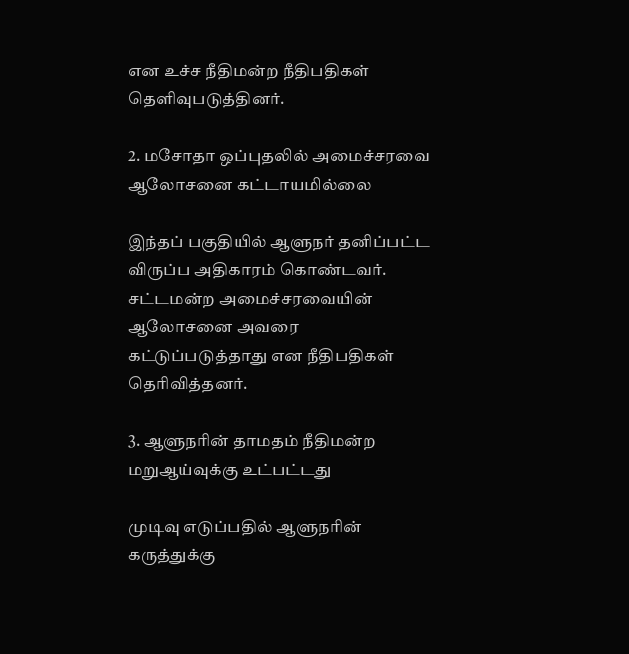என உச்ச நீதிமன்ற நீதிபதிகள் தெளிவுபடுத்தினர்.

2. மசோதா ஒப்புதலில் அமைச்சரவை ஆலோசனை கட்டாயமில்லை

இந்தப் பகுதியில் ஆளுநர் தனிப்பட்ட விருப்ப அதிகாரம் கொண்டவர். சட்டமன்ற அமைச்சரவையின் ஆலோசனை அவரை கட்டுப்படுத்தாது என நீதிபதிகள் தெரிவித்தனர்.

3. ஆளுநரின் தாமதம் நீதிமன்ற மறுஆய்வுக்கு உட்பட்டது

முடிவு எடுப்பதில் ஆளுநரின் கருத்துக்கு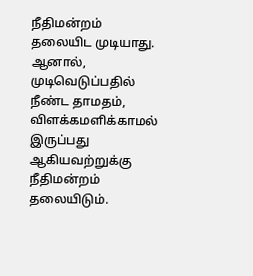நீதிமன்றம் தலையிட முடியாது.  ஆனால், முடிவெடுப்பதில் நீண்ட தாமதம், விளக்கமளிக்காமல் இருப்பது ஆகியவற்றுக்கு நீதிமன்றம் தலையிடும்.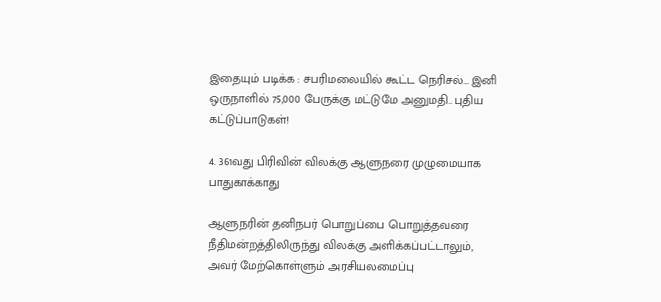இதையும் படிக்க : சபரிமலையில் கூட்ட நெரிசல்… இனி ஒருநாளில் 75,000 பேருக்கு மட்டுமே அனுமதி.. புதிய கட்டுப்பாடுகள்!

4. 361வது பிரிவின் விலக்கு ஆளுநரை முழுமையாக பாதுகாக்காது

ஆளுநரின் தனிநபர் பொறுப்பை பொறுத்தவரை நீதிமன்றத்திலிருந்து விலக்கு அளிக்கப்பட்டாலும்,  அவர் மேற்கொள்ளும் அரசியலமைப்பு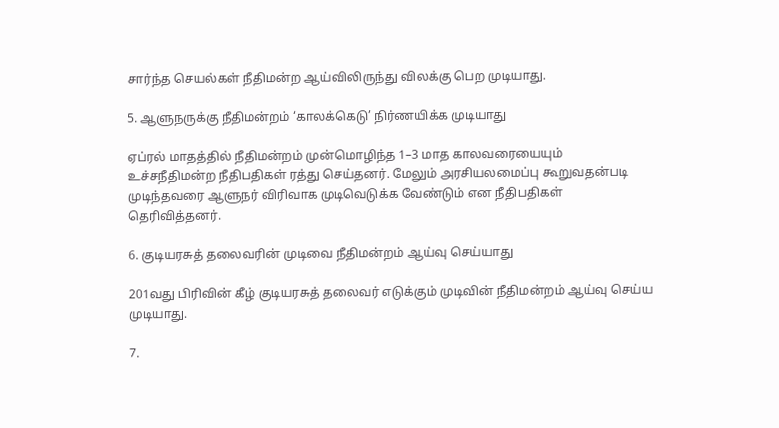சார்ந்த செயல்கள் நீதிமன்ற ஆய்விலிருந்து விலக்கு பெற முடியாது.

5. ஆளுநருக்கு நீதிமன்றம் ‘காலக்கெடு’ நிர்ணயிக்க முடியாது

ஏப்ரல் மாதத்தில் நீதிமன்றம் முன்மொழிந்த 1–3 மாத காலவரையையும் உச்சநீதிமன்ற நீதிபதிகள் ரத்து செய்தனர். மேலும் அரசியலமைப்பு கூறுவதன்படி முடிந்தவரை ஆளுநர் விரிவாக முடிவெடுக்க வேண்டும் என நீதிபதிகள் தெரிவித்தனர்.

6. குடியரசுத் தலைவரின் முடிவை நீதிமன்றம் ஆய்வு செய்யாது

201வது பிரிவின் கீழ் குடியரசுத் தலைவர் எடுக்கும் முடிவின் நீதிமன்றம் ஆய்வு செய்ய முடியாது.

7.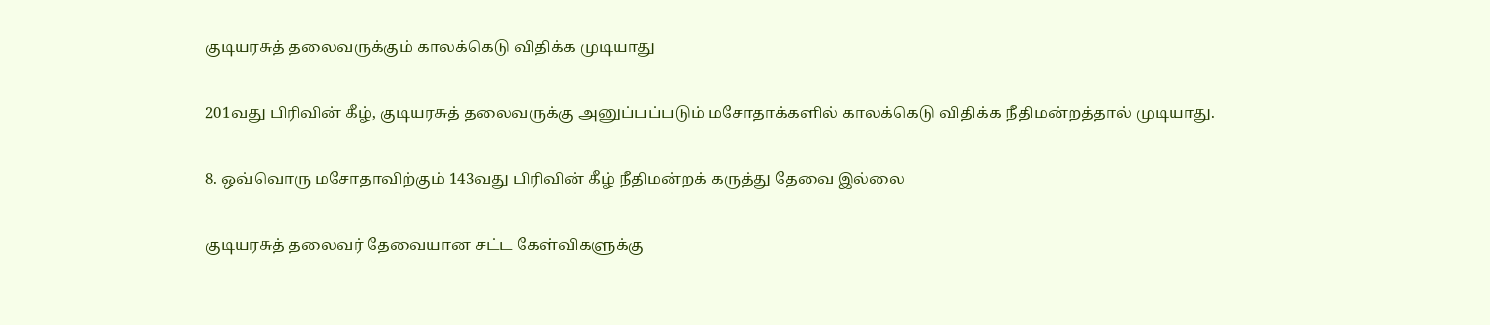குடியரசுத் தலைவருக்கும் காலக்கெடு விதிக்க முடியாது

201வது பிரிவின் கீழ், குடியரசுத் தலைவருக்கு அனுப்பப்படும் மசோதாக்களில் காலக்கெடு விதிக்க நீதிமன்றத்தால் முடியாது.

8. ஒவ்வொரு மசோதாவிற்கும் 143வது பிரிவின் கீழ் நீதிமன்றக் கருத்து தேவை இல்லை

குடியரசுத் தலைவர் தேவையான சட்ட கேள்விகளுக்கு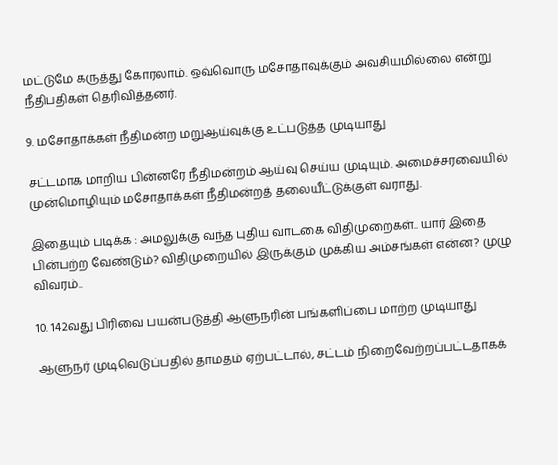மட்டுமே கருத்து கோரலாம். ஒவ்வொரு மசோதாவுக்கும் அவசியமில்லை என்று நீதிபதிகள் தெரிவித்தனர்.

9. மசோதாக்கள் நீதிமன்ற மறுஆய்வுக்கு உட்படுத்த முடியாது

சட்டமாக மாறிய பின்னரே நீதிமன்றம் ஆய்வு செய்ய முடியும். அமைச்சரவையில் முன்மொழியும் மசோதாக்கள் நீதிமன்றத் தலையீட்டுக்குள் வராது.

இதையும் படிக்க : அமலுக்கு வந்த புதிய வாடகை விதிமுறைகள்.. யார் இதை பின்பற்ற வேண்டும்? விதிமுறையில் இருக்கும் முக்கிய அம்சங்கள் என்ன? முழு விவரம்..

10. 142வது பிரிவை பயன்படுத்தி ஆளுநரின் பங்களிப்பை மாற்ற முடியாது

ஆளுநர் முடிவெடுப்பதில் தாமதம் ஏற்பட்டால், சட்டம் நிறைவேற்றப்பட்டதாகக்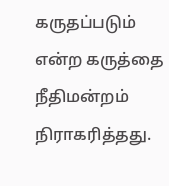கருதப்படும் என்ற கருத்தை நீதிமன்றம் நிராகரித்தது.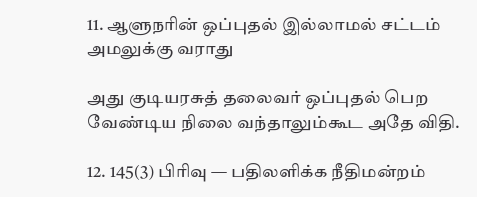11. ஆளுநரின் ஒப்புதல் இல்லாமல் சட்டம் அமலுக்கு வராது

அது குடியரசுத் தலைவர் ஒப்புதல் பெற வேண்டிய நிலை வந்தாலும்கூட அதே விதி.

12. 145(3) பிரிவு — பதிலளிக்க நீதிமன்றம்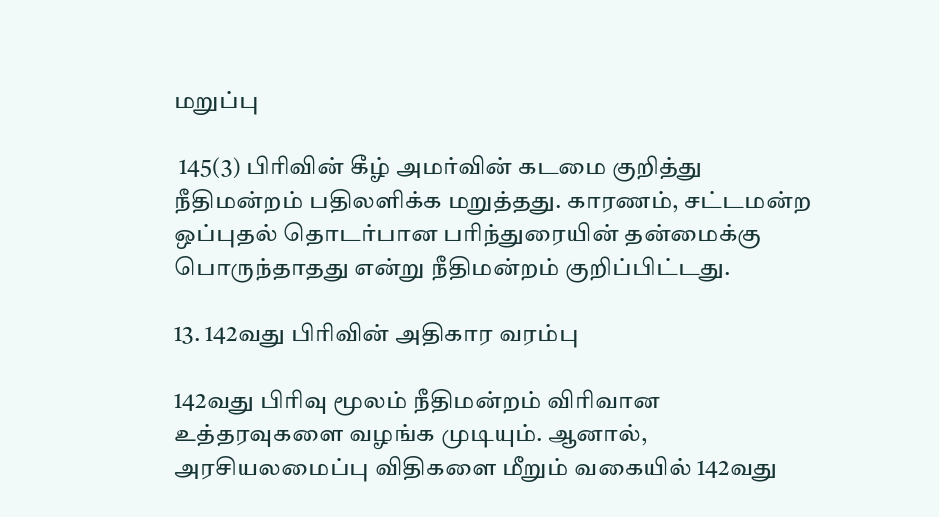மறுப்பு

 145(3) பிரிவின் கீழ் அமர்வின் கடமை குறித்து நீதிமன்றம் பதிலளிக்க மறுத்தது. காரணம், சட்டமன்ற ஒப்புதல் தொடர்பான பரிந்துரையின் தன்மைக்கு பொருந்தாதது என்று நீதிமன்றம் குறிப்பிட்டது.

13. 142வது பிரிவின் அதிகார வரம்பு

142வது பிரிவு மூலம் நீதிமன்றம் விரிவான உத்தரவுகளை வழங்க முடியும். ஆனால், அரசியலமைப்பு விதிகளை மீறும் வகையில் 142வது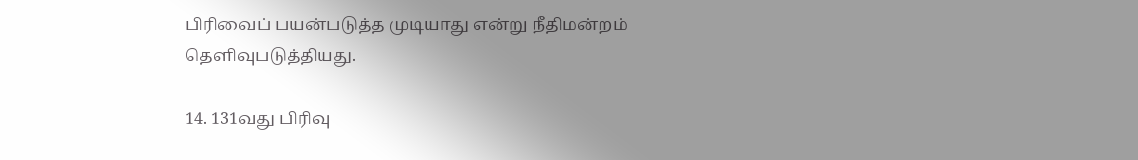பிரிவைப் பயன்படுத்த முடியாது என்று நீதிமன்றம் தெளிவுபடுத்தியது.

14. 131வது பிரிவு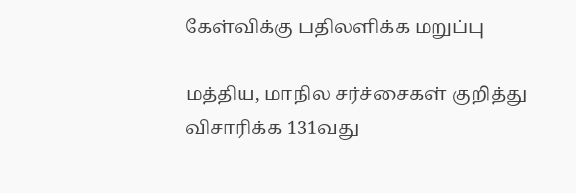கேள்விக்கு பதிலளிக்க மறுப்பு

மத்திய, மாநில சர்ச்சைகள் குறித்து விசாரிக்க 131வது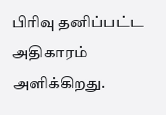பிரிவு தனிப்பட்ட அதிகாரம் அளிக்கிறது.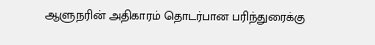ஆளுநரின் அதிகாரம் தொடர்பான பரிந்துரைக்கு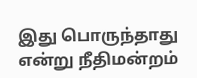இது பொருந்தாது என்று நீதிமன்றம்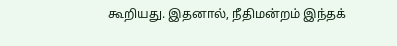கூறியது. இதனால், நீதிமன்றம் இந்தக்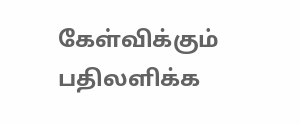கேள்விக்கும் பதிலளிக்க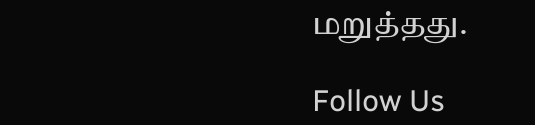மறுத்தது.

Follow Us